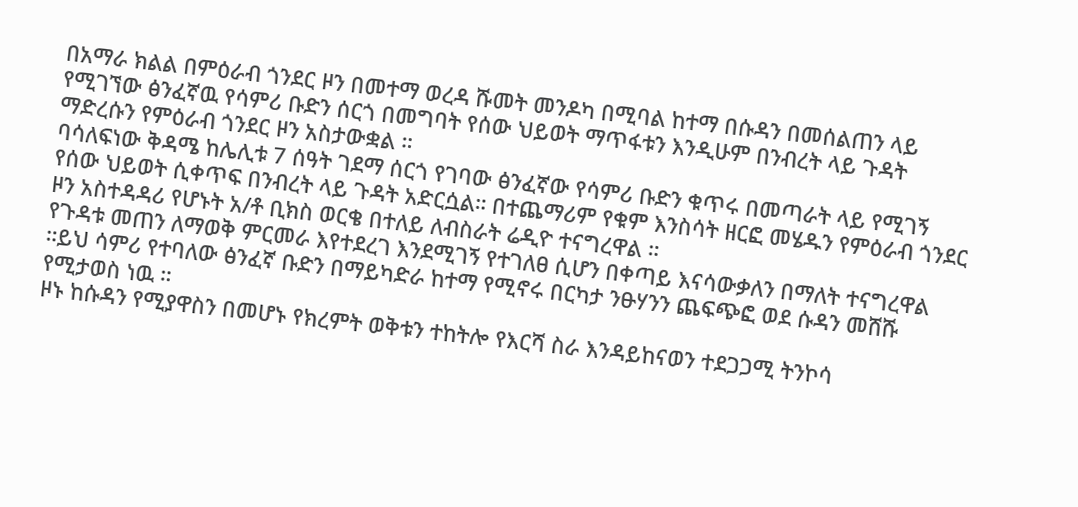በአማራ ክልል በምዕራብ ጎንደር ዞን በመተማ ወረዳ ሹመት መንዶካ በሚባል ከተማ በሱዳን በመሰልጠን ላይ የሚገኘው ፅንፈኛዉ የሳምሪ ቡድን ሰርጎ በመግባት የሰው ህይወት ማጥፋቱን እንዲሁም በንብረት ላይ ጉዳት ማድረሱን የምዕራብ ጎንደር ዞን አስታውቋል ።
ባሳለፍነው ቅዳሜ ከሌሊቱ 7 ሰዓት ገደማ ሰርጎ የገባው ፅንፈኛው የሳምሪ ቡድን ቁጥሩ በመጣራት ላይ የሚገኝ የሰው ህይወት ሲቀጥፍ በንብረት ላይ ጉዳት አድርሷል። በተጨማሪም የቁም እንስሳት ዘርፎ መሄዱን የምዕራብ ጎንደር ዞን አስተዳዳሪ የሆኑት አ/ቶ ቢክስ ወርቄ በተለይ ለብስራት ሬዲዮ ተናግረዋል ።
የጉዳቱ መጠን ለማወቅ ምርመራ እየተደረገ እንደሚገኝ የተገለፀ ሲሆን በቀጣይ እናሳውቃለን በማለት ተናግረዋል ።ይህ ሳምሪ የተባለው ፅንፈኛ ቡድን በማይካድራ ከተማ የሚኖሩ በርካታ ንፁሃንን ጨፍጭፎ ወደ ሱዳን መሸሹ የሚታወስ ነዉ ።
ዞኑ ከሱዳን የሚያዋስን በመሆኑ የክረምት ወቅቱን ተከትሎ የእርሻ ስራ እንዳይከናወን ተደጋጋሚ ትንኮሳ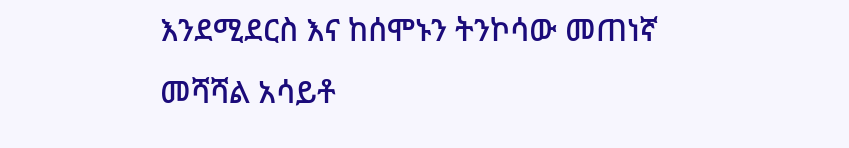እንደሚደርስ እና ከሰሞኑን ትንኮሳው መጠነኛ መሻሻል አሳይቶ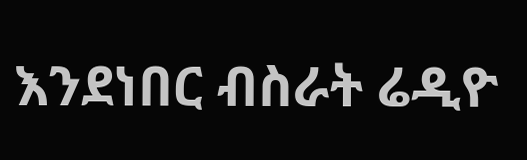እንደነበር ብስራት ሬዲዮ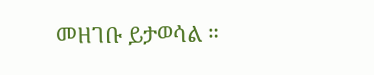መዘገቡ ይታወሳል ።